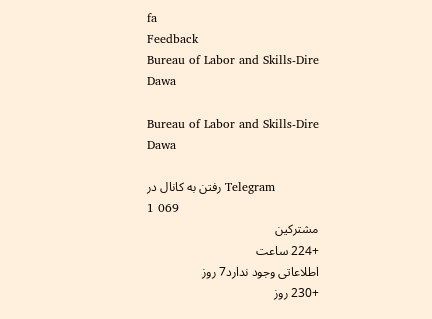fa
Feedback
Bureau of Labor and Skills-Dire Dawa

Bureau of Labor and Skills-Dire Dawa

رفتن به کانال در Telegram
1 069
مشترکین
+224 ساعت
اطلاعاتی وجود ندارد7 روز
+230 روز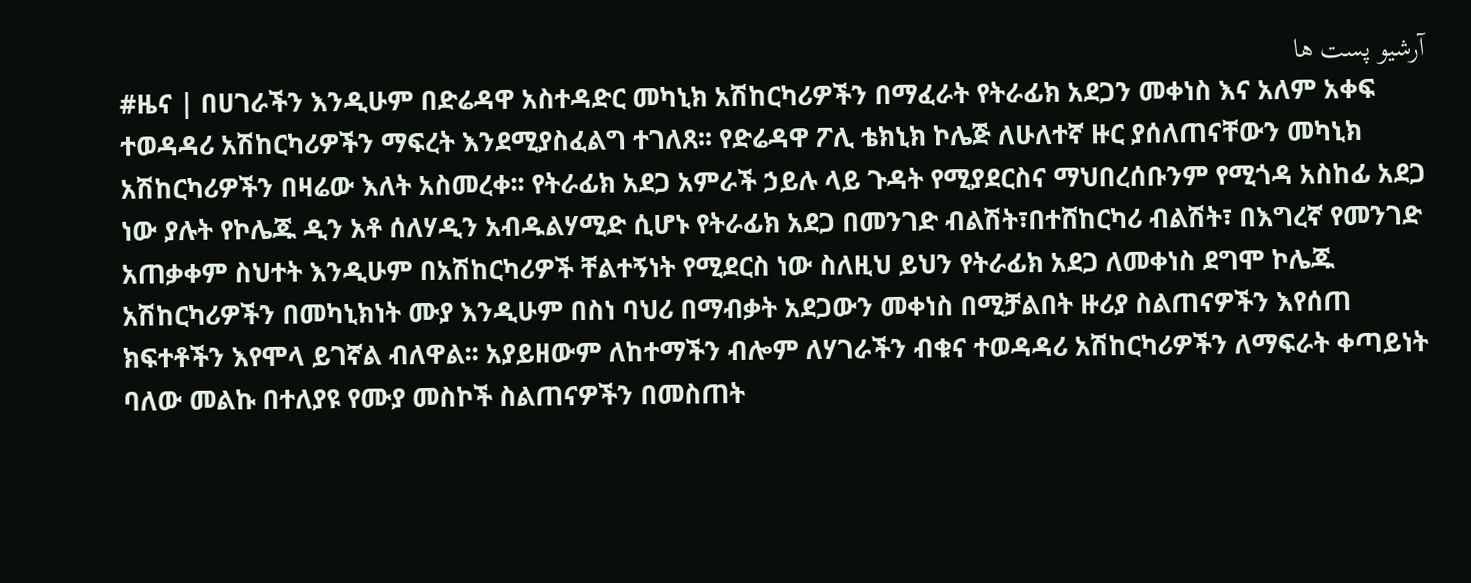آرشیو پست ها
#ዜና | በሀገራችን እንዲሁም በድሬዳዋ አስተዳድር መካኒክ አሽከርካሪዎችን በማፈራት የትራፊክ አደጋን መቀነስ እና አለም አቀፍ ተወዳዳሪ አሽከርካሪዎችን ማፍረት እንደሚያስፈልግ ተገለጸ፡፡ የድሬዳዋ ፖሊ ቴክኒክ ኮሌጅ ለሁለተኛ ዙር ያሰለጠናቸውን መካኒክ አሽከርካሪዎችን በዛሬው እለት አስመረቀ፡፡ የትራፊክ አደጋ አምራች ኃይሉ ላይ ጉዳት የሚያደርስና ማህበረሰቡንም የሚጎዳ አስከፊ አደጋ ነው ያሉት የኮሌጁ ዲን አቶ ሰለሃዲን አብዱልሃሚድ ሲሆኑ የትራፊክ አደጋ በመንገድ ብልሽት፣በተሸከርካሪ ብልሽት፣ በእግረኛ የመንገድ አጠቃቀም ስህተት እንዲሁም በአሽከርካሪዎች ቸልተኝነት የሚደርስ ነው ስለዚህ ይህን የትራፊክ አደጋ ለመቀነስ ደግሞ ኮሌጁ አሽከርካሪዎችን በመካኒክነት ሙያ እንዲሁም በስነ ባህሪ በማብቃት አደጋውን መቀነስ በሚቻልበት ዙሪያ ስልጠናዎችን እየሰጠ ክፍተቶችን እየሞላ ይገኛል ብለዋል፡፡ አያይዘውም ለከተማችን ብሎም ለሃገራችን ብቁና ተወዳዳሪ አሽከርካሪዎችን ለማፍራት ቀጣይነት ባለው መልኩ በተለያዩ የሙያ መስኮች ስልጠናዎችን በመስጠት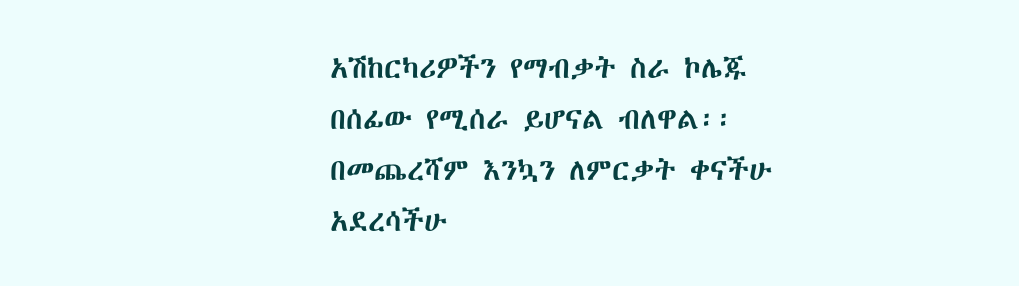አሽከርካሪዎችን የማብቃት ስራ ኮሌጁ በሰፊው የሚሰራ ይሆናል ብለዋል፡፡በመጨረሻም እንኳን ለምርቃት ቀናችሁ አደረሳችሁ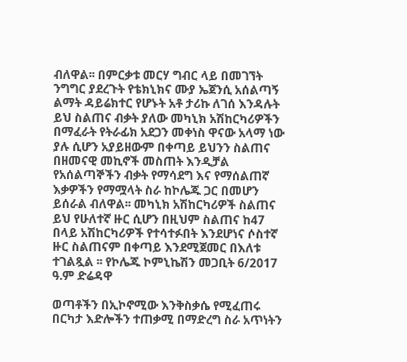ብለዋል፡፡ በምርቃቱ መርሃ ግብር ላይ በመገኘት ንግግር ያደረጉት የቴክኒክና ሙያ ኤጀንሲ አሰልጣኝ ልማት ዳይሬክተር የሆኑት አቶ ታሪኩ ለገሰ እንዳሉት ይህ ስልጠና ብቃት ያለው መካኒክ አሽከርካሪዎችን በማፈራት የትራፊክ አደጋን መቀነስ ዋናው አላማ ነው ያሉ ሲሆን አያይዘውም በቀጣይ ይህንን ስልጠና በዘመናዊ መኪኖች መስጠት እንዲቻል የአሰልጣኞችን ብቃት የማሳደግ እና የማሰልጠኛ እቃዎችን የማሟላት ስራ ከኮሌጁ ጋር በመሆን ይሰራል ብለዋል፡፡ መካኒክ አሽከርካሪዎች ስልጠና ይህ የሁለተኛ ዙር ሲሆን በዚህም ስልጠና ከ47 በላይ አሽከርካሪዎች የተሳተፉበት እንደሆነና ሶስተኛ ዙር ስልጠናም በቀጣይ እንደሚጀመር በእለቱ ተገልጿል ፡፡ የኮሌጁ ኮምኒኬሽን መጋቢት 6/2017 ዓ.ም ድሬዳዋ

ወጣቶችን በኢኮኖሚው እንቅስቃሴ የሚፈጠሩ በርካታ እድሎችን ተጠቃሚ በማድረግ ስራ አጥነትን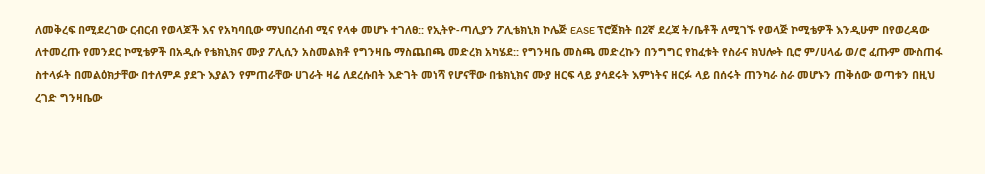ለመቅረፍ በሚደረገው ርብርብ የወላጆች እና የአካባቢው ማህበረሰብ ሚና የላቀ መሆኑ ተገለፀ:: የኢትዮ-ጣሊያን ፖሊቴክኒክ ኮሌጅ EASE ፕሮጀክት በ2ኛ ደረጃ ት/ቤቶች ለሚገኙ የወላጅ ኮሚቴዎች እንዲሁም በየወረዳው ለተመረጡ የመንደር ኮሚቴዎች በአዲሱ የቴክኒክና ሙያ ፖሊሲን አስመልክቶ የግንዛቤ ማስጨበጫ መድረክ አካሄደ:: የግንዛቤ መስጫ መድረኩን በንግግር የከፈቱት የስራና ክህሎት ቢሮ ም/ሀላፊ ወ/ሮ ፈጡም ሙስጠፋ ስተላፉት በመልዕክታቸው በተለምዶ ያደጉ እያልን የምጠራቸው ሀገራት ዛሬ ለደረሱበት እድገት መነሻ የሆናቸው በቴክኒክና ሙያ ዘርፍ ላይ ያሳደሩት እምነትና ዘርፉ ላይ በሰሩት ጠንካራ ስራ መሆኑን ጠቅሰው ወጣቱን በዚህ ረገድ ግንዛቤው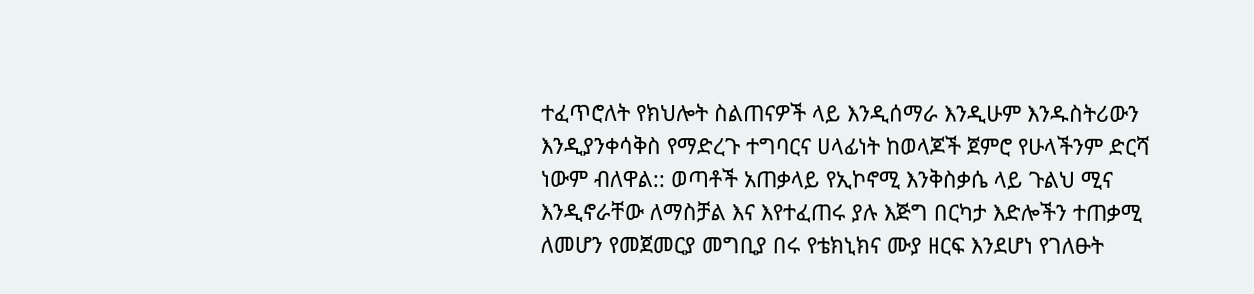ተፈጥሮለት የክህሎት ስልጠናዎች ላይ እንዲሰማራ እንዲሁም እንዱስትሪውን እንዲያንቀሳቅስ የማድረጉ ተግባርና ሀላፊነት ከወላጆች ጀምሮ የሁላችንም ድርሻ ነውም ብለዋል:: ወጣቶች አጠቃላይ የኢኮኖሚ እንቅስቃሴ ላይ ጉልህ ሚና እንዲኖራቸው ለማስቻል እና እየተፈጠሩ ያሉ እጅግ በርካታ እድሎችን ተጠቃሚ ለመሆን የመጀመርያ መግቢያ በሩ የቴክኒክና ሙያ ዘርፍ እንደሆነ የገለፁት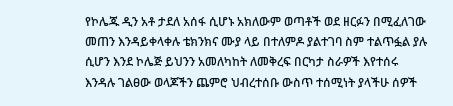የኮሌጁ ዲን አቶ ታደለ አሰፋ ሲሆኑ አክለውም ወጣቶች ወደ ዘርፉን በሚፈለገው መጠን እንዳይቀላቀሉ ቴክንክና ሙያ ላይ በተለምዶ ያልተገባ ስም ተልጥፏል ያሉ ሲሆን እንደ ኮሌጅ ይህንን አመለካከት ለመቅረፍ በርካታ ስራዎች እየተሰሩ እንዳሉ ገልፀው ወላጆችን ጨምሮ ህብረተሰቡ ውስጥ ተሰሚነት ያላችሁ ሰዎች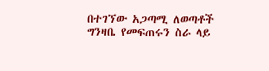በተገኘው አጋጣሚ ለወጣቶች ግንዛቤ የመፍጠሩን ስራ ላይ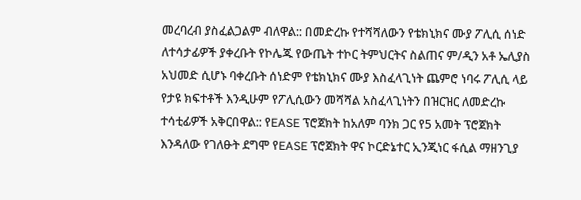መረባረብ ያስፈልጋልም ብለዋል:: በመድረኩ የተሻሻለውን የቴክኒክና ሙያ ፖሊሲ ሰነድ ለተሳታፊዎች ያቀረቡት የኮሌጁ የውጤት ተኮር ትምህርትና ስልጠና ም/ዲን አቶ ኤሊያስ አህመድ ሲሆኑ ባቀረቡት ሰነድም የቴክኒክና ሙያ እስፈላጊነት ጨምሮ ነባሩ ፖሊሲ ላይ የታዩ ክፍተቶች እንዲሁም የፖሊሲውን መሻሻል አስፈላጊነትን በዝርዝር ለመድረኩ ተሳቲፊዎች አቅርበዋል:: የEASE ፕሮጀክት ከአለም ባንክ ጋር የ5 አመት ፕሮጀክት እንዳለው የገለፁት ደግሞ የEASE ፕሮጀክት ዋና ኮርድኔተር ኢንጂነር ፋሲል ማዘንጊያ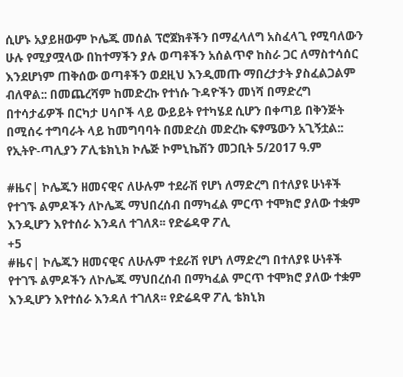ሲሆኑ አያይዘውም ኮሌጁ መሰል ፕሮጀክቶችን በማፈላለግ አስፈላጊ የሚባለውን ሁሉ የሚያሟላው በከተማችን ያሉ ወጣቶችን አሰልጥኖ ከስራ ጋር ለማስተሳሰር እንደሆነም ጠቅሰው ወጣቶችን ወደዚህ እንዲመጡ ማበረታታት ያስፈልጋልም ብለዋል:: በመጨረሻም ከመድረኩ የተነሱ ጉዳዮችን መነሻ በማድረግ በተሳታፊዎች በርካታ ሀሳቦች ላይ ውይይት የተካሄደ ሲሆን በቀጣይ በቅንጅት በሚሰሩ ተግባራት ላይ ከመግባባት በመድረስ መድረኩ ፍፃሜውን አጊኝቷል:: የኢትዮ-ጣሊያን ፖሊቴክኒክ ኮሌጅ ኮምኒኬሽን መጋቢት 5/2017 ዓ.ም

#ዜና| ኮሌጁን ዘመናዊና ለሁሉም ተደራሽ የሆነ ለማድረግ በተለያዩ ሁነቶች የተገኙ ልምዶችን ለኮሌጁ ማህበረሰብ በማካፈል ምርጥ ተሞክሮ ያለው ተቋም እንዲሆን እየተሰራ እንዳለ ተገለጸ፡፡ የድሬዳዋ ፖሊ
+5
#ዜና| ኮሌጁን ዘመናዊና ለሁሉም ተደራሽ የሆነ ለማድረግ በተለያዩ ሁነቶች የተገኙ ልምዶችን ለኮሌጁ ማህበረሰብ በማካፈል ምርጥ ተሞክሮ ያለው ተቋም እንዲሆን እየተሰራ እንዳለ ተገለጸ፡፡ የድሬዳዋ ፖሊ ቴክኒክ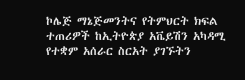ኮሌጅ ማኔጅመንትና የትምህርት ክፍል ተጠሪዎች ከኢትዮጵያ አቬይሽን አካዳሚ የተቋም አሰራር ስርአት ያገኙትን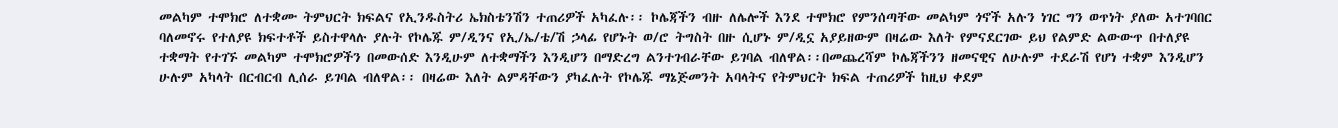መልካም ተሞክሮ ለተቋሙ ትምህርት ክፍልና የኢንዱስትሪ ኤክስቴንሽን ተጠሪዎች አካፈሉ፡፡ ኮሌጃችን ብዙ ለሌሎች እንደ ተሞክሮ የምንሰጣቸው መልካም ጎኖች አሉን ነገር ግን ወጥነት ያለው አተገባበር ባለመኖሩ የተለያዩ ክፍተቶች ይስተዋላሉ ያሉት የኮሌጁ ም/ዲንና የኢ/ኤ/ቴ/ሽ ኃላፊ የሆኑት ወ/ሮ ትግስት በዙ ሲሆኑ ም/ዲኗ አያይዘውም በዛሬው እለት የምናደርገው ይህ የልምድ ልውውጥ በተለያዩ ተቋማት የተገኙ መልካም ተሞክሮዎችን በመውሰድ እንዲሁም ለተቋማችን እንዲሆን በማድረግ ልንተገብራቸው ይገባል ብለዋል፡፡በመጨረሻም ኮሌጃችንን ዘመናዊና ለሁሉም ተደራሽ የሆነ ተቋም እንዲሆን ሁሉም አካላት በርብርብ ሊሰራ ይገባል ብለዋል፡፡ በዛሬው እለት ልምዳቸውን ያካፈሉት የኮሌጁ ማኔጅመንት አባላትና የትምህርት ክፍል ተጠሪዎች ከዚህ ቀደም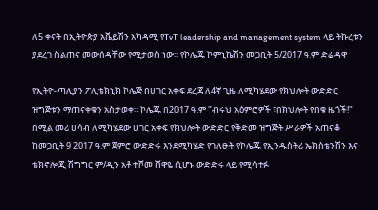ለ5 ቀናት በኢትዮጵያ አቬይሽን አካዳሚ የTvT leadership and management system ላይ ትኩረቱን ያደረገ ስልጠና መውሰዳቸው የሚታወስ ነው፡፡ የኮሌጁ ኮምኒኬሽን መጋቢት 5/2017 ዓ.ም ድሬዳዋ

የኢትዮ-ጣሊያን ፖሊቴክኒክ ኮሌጅ በሀገር አቀፍ ደረጃ ለ4ኛ ጊዜ ለሚካሄደው የክህሎት ውድድር ዝግጅቱን ማጠናቀቁን አስታወቀ፡፡ ኮሌጁ በ2017 ዓ.ም "ብሩህ አዕምሮዎች ፣በክህሎት የበቁ ዜጎች!" በሚል መሪ ሀሳብ ለሚካሄደው ሀገር አቀፍ የክህሎት ውድድር የቅድመ ዝግጅት ሥራዎች አጠናቆ ከመጋቢት 9 2017 ዓ.ም ጀምሮ ውድድሩ እንደሚካሄድ የገለፁት የኮሌጁ የኢንዱስትሪ ኤክስቴንሽን እና ቴክኖሎጂ ሽግግር ም/ዲን አቶ ተሾመ ሸዋዬ ሲሆኑ ውድድሩ ላይ የሚሳተፉ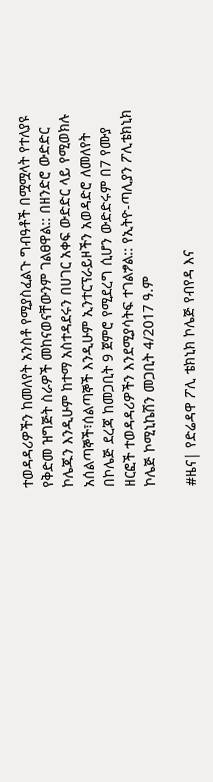ተወዳዳሪዎችን ከመለየት አንስቶ የሚያስፈልጉ ግብዓቶች በሟሟላት የተለያዩ የቅድመ ዝግጅት ስራዎች መከናወናቸውንም ገልፀዋል:: በዘንድሮ ውድድር ኮሌጁን እንዲሁም ከተማ አስተዳደሩን በሀገር አቀፍ ውድድር ላይ የሚወክሉ አሰልጣኞች፣ሰልጣኞች እንዲሁም ኢንተርፕራይዞችን አወዳድሮ ለመለየት በኮሌጅ ደረጃ ከመጋቢት 9 ጀምሮ የሚደረግ ሲሆን ውድድሩም በ7 የሙያ ዘርፎች ተወዳዳሪዎችን እንደሚያሳትፍ ተገልፇል:: የኢትዮ-ጣሊያን ፖሊቴክኒክ ኮሌጅ ኮሚኒኬሽን መጋቢት 4/2017 ዓ.ም

#ዜና| የድሬዳዋ ፖሊ ቴክኒክ ኮሌጅ የብየዳ እና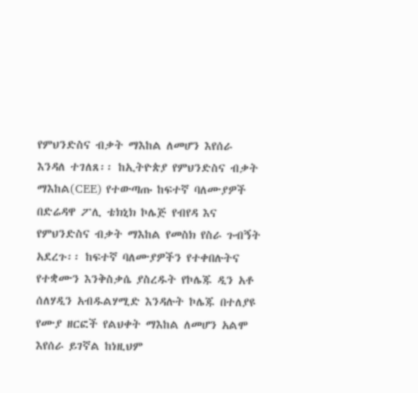የምህንድስና ብቃት ማእከል ለመሆን እየሰራ እንዳለ ተገለጸ፡፡ ከኢትዮጵያ የምህንድስና ብቃት ማእከል(CEE) የተውጣጡ ከፍተኛ ባለሙያዎች በድሬዳዋ ፖሊ ቴክኒክ ኮሌጅ የብየዳ እና የምህንድስና ብቃት ማእከል የመስክ የስራ ጉብኝት አደረጉ፡፡ ከፍተኛ ባለሙያዎችን የተቀበሉትና የተቋሙን እንቅስቃሴ ያስረዱት የኮሌጁ ዲን አቶ ሰለሃዲን አብዱልሃሚድ እንዳሉት ኮሌጁ በተለያዩ የሙያ ዘርፎች የልህቀት ማእከል ለመሆን አልሞ እየሰራ ይገኛል ከነዚህም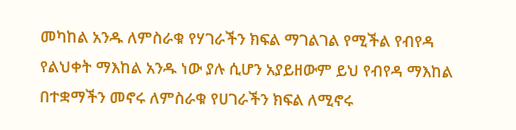መካከል አንዱ ለምስራቁ የሃገራችን ክፍል ማገልገል የሚችል የብየዳ የልህቀት ማእከል አንዱ ነው ያሉ ሲሆን አያይዘውም ይህ የብየዳ ማእከል በተቋማችን መኖሩ ለምስራቁ የሀገራችን ክፍል ለሚኖሩ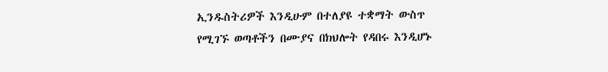ኢንዱስትሪዎች እንዲሁም በተለያዩ ተቋማት ውስጥ የሚገኙ ወጣቶችን በሙያና በክህሎት የዳበሩ እንዲሆኑ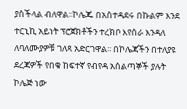ያስችላል ብለዋል፡፡ኮሌጁ በአስተዳደሩ በኩልም እንደ ተርኒኪ አይነት ፕሮጀክቶችን ተረክቦ እየሰራ እንዳለ ለባለሙያዎቹ ገለጻ አድርገዋል፡፡ በኮሌጃችን በተለያዩ ደረጃዎች የበቁ ከፍተኛ የብየዳ አሰልጣኞች ያሉት ኮሌጅ ነው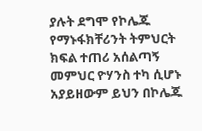ያሉት ደግሞ የኮሌጁ የማኑፋክቸሪንት ትምህርት ክፍል ተጠሪ አሰልጣኝ መምህር ዮሃንስ ተካ ሲሆኑ አያይዘውም ይህን በኮሌጁ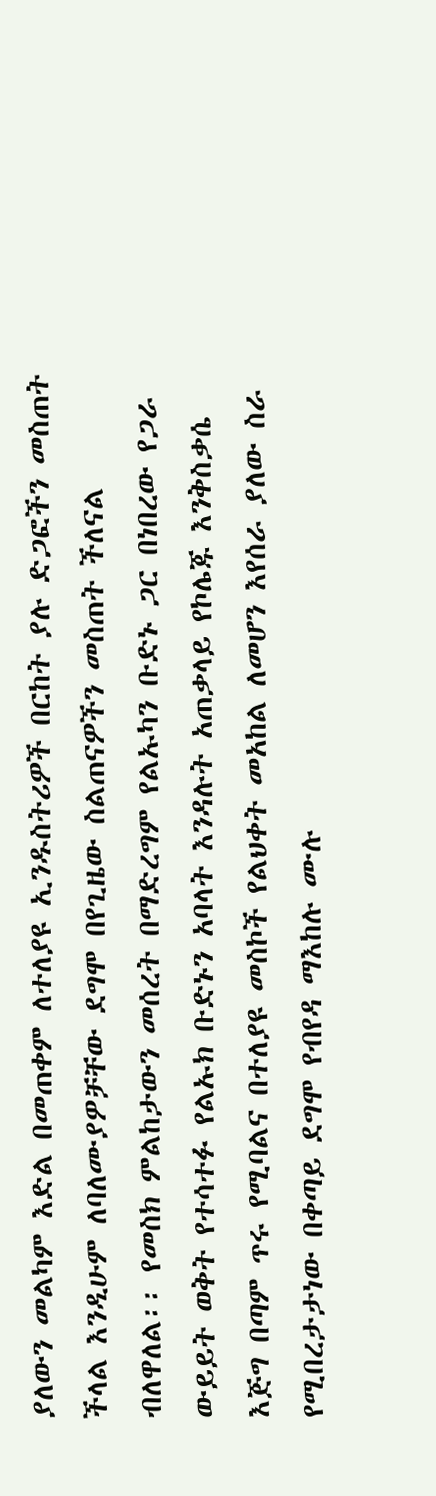ያለውን መልካም እድል በመጠቀም ለተለያዩ ኢንዱስትሪዎች በርከት ያሉ ድጋፎችን መስጠት ችላል እንዲሁም ለባለሙያዎቻቸው ደግሞ በየጊዜው ስልጠናዎችን መስጠት ችለናል ብለዋለል፡፡ የመስክ ምልከታውን መሰረት በማድረግም የልኡካን ቡድኑ ጋር በነበረው የጋራ ውይይት ወቅት የተሳተፉ የልኡክ ቡድኑን አባላት እንዳሉት አጠቃላይ የኮሌጁ እንቅስቃሴ እጅግ በጣም ጥሩ የሚባልና በተለያዩ መስኮች የልህቀት መአከል ለመሆን እየሰራ ያለው ስራ የሚበረታታነው በቀጣይ ደግሞ የብየዳ ማእከሉ ሙሉ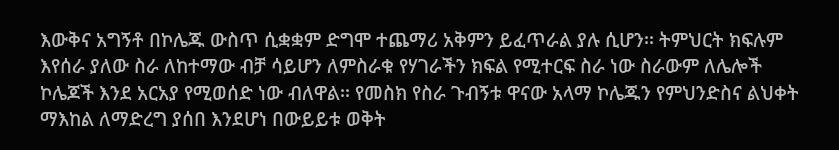እውቅና አግኝቶ በኮሌጁ ውስጥ ሲቋቋም ድግሞ ተጨማሪ አቅምን ይፈጥራል ያሉ ሲሆን፡፡ ትምህርት ክፍሉም እየሰራ ያለው ስራ ለከተማው ብቻ ሳይሆን ለምስራቁ የሃገራችን ክፍል የሚተርፍ ስራ ነው ስራውም ለሌሎች ኮሌጆች እንደ አርአያ የሚወሰድ ነው ብለዋል፡፡ የመስክ የስራ ጉብኝቱ ዋናው አላማ ኮሌጁን የምህንድስና ልህቀት ማእከል ለማድረግ ያሰበ እንደሆነ በውይይቱ ወቅት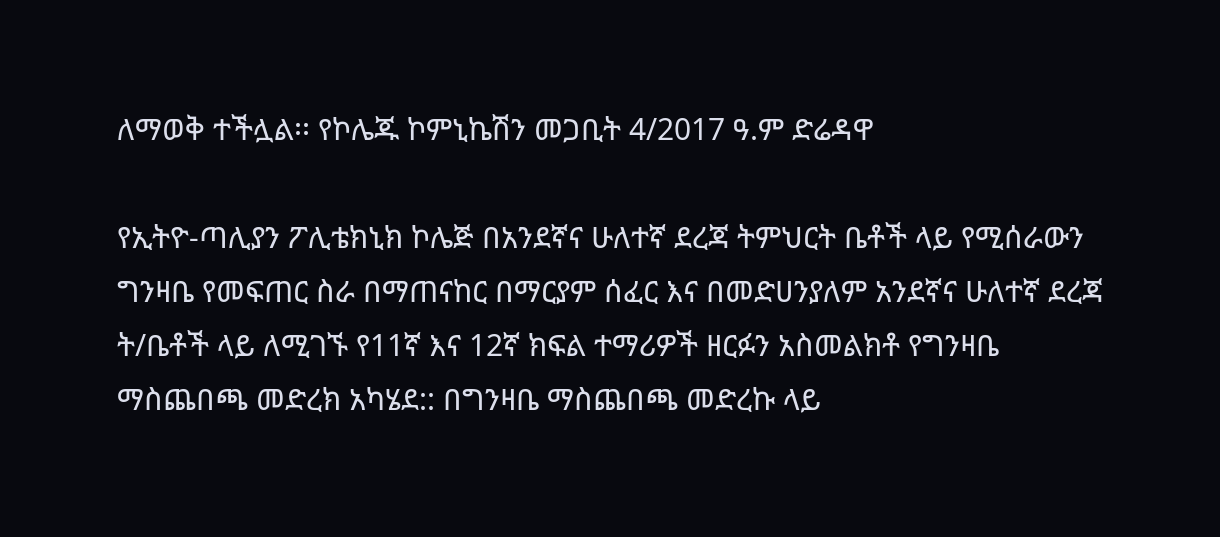ለማወቅ ተችሏል፡፡ የኮሌጁ ኮምኒኬሽን መጋቢት 4/2017 ዓ.ም ድሬዳዋ

የኢትዮ-ጣሊያን ፖሊቴክኒክ ኮሌጅ በአንደኛና ሁለተኛ ደረጃ ትምህርት ቤቶች ላይ የሚሰራውን ግንዛቤ የመፍጠር ስራ በማጠናከር በማርያም ሰፈር እና በመድሀንያለም አንደኛና ሁለተኛ ደረጃ ት/ቤቶች ላይ ለሚገኙ የ11ኛ እና 12ኛ ክፍል ተማሪዎች ዘርፉን አስመልክቶ የግንዛቤ ማስጨበጫ መድረክ አካሄደ:: በግንዛቤ ማስጨበጫ መድረኩ ላይ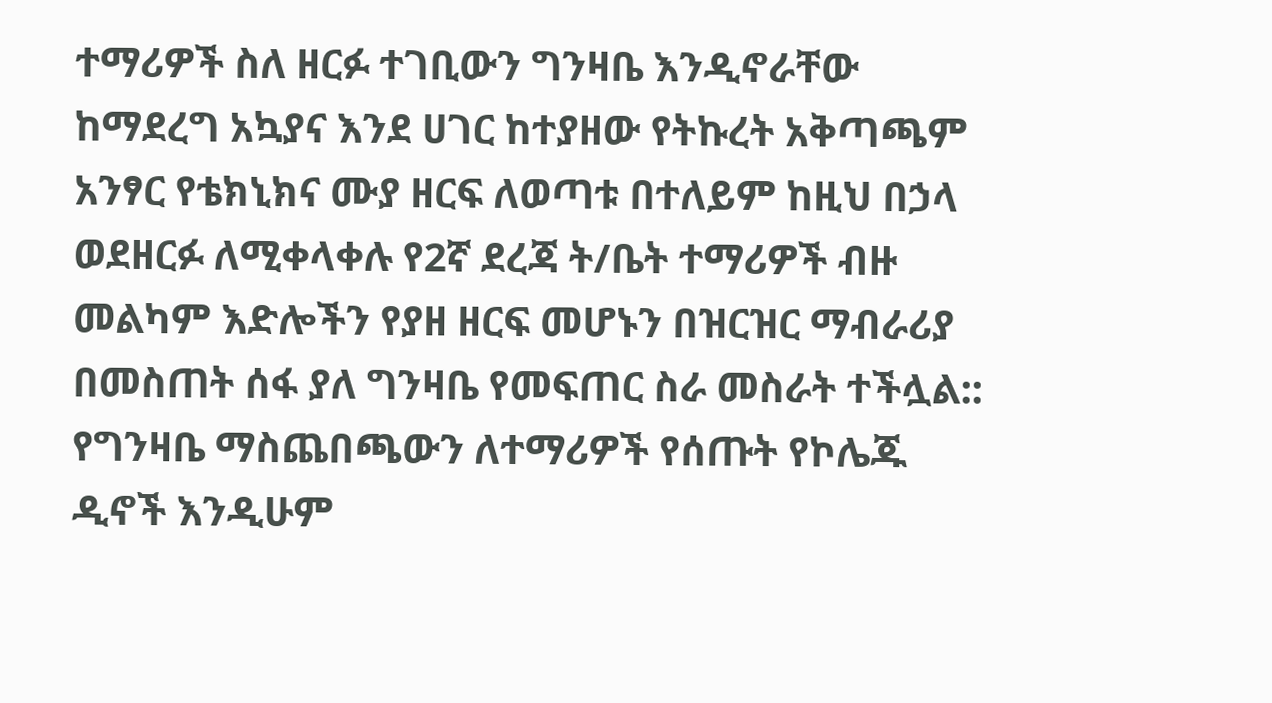ተማሪዎች ስለ ዘርፉ ተገቢውን ግንዛቤ እንዲኖራቸው ከማደረግ አኳያና እንደ ሀገር ከተያዘው የትኩረት አቅጣጫም አንፃር የቴክኒክና ሙያ ዘርፍ ለወጣቱ በተለይም ከዚህ በኃላ ወደዘርፉ ለሚቀላቀሉ የ2ኛ ደረጃ ት/ቤት ተማሪዎች ብዙ መልካም እድሎችን የያዘ ዘርፍ መሆኑን በዝርዝር ማብራሪያ በመስጠት ሰፋ ያለ ግንዛቤ የመፍጠር ስራ መስራት ተችሏል:: የግንዛቤ ማስጨበጫውን ለተማሪዎች የሰጡት የኮሌጁ ዲኖች እንዲሁም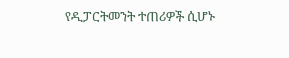የዲፓርትመንት ተጠሪዎች ሲሆኑ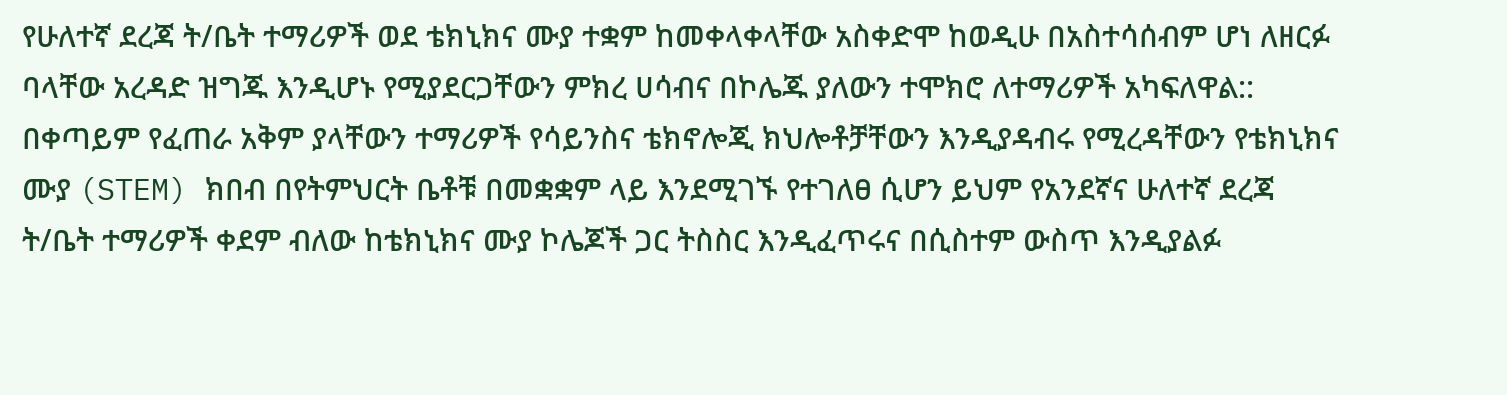የሁለተኛ ደረጃ ት/ቤት ተማሪዎች ወደ ቴክኒክና ሙያ ተቋም ከመቀላቀላቸው አስቀድሞ ከወዲሁ በአስተሳሰብም ሆነ ለዘርፉ ባላቸው አረዳድ ዝግጁ እንዲሆኑ የሚያደርጋቸውን ምክረ ሀሳብና በኮሌጁ ያለውን ተሞክሮ ለተማሪዎች አካፍለዋል:: በቀጣይም የፈጠራ አቅም ያላቸውን ተማሪዎች የሳይንስና ቴክኖሎጂ ክህሎቶቻቸውን እንዲያዳብሩ የሚረዳቸውን የቴክኒክና ሙያ (STEM) ክበብ በየትምህርት ቤቶቹ በመቋቋም ላይ እንደሚገኙ የተገለፀ ሲሆን ይህም የአንደኛና ሁለተኛ ደረጃ ት/ቤት ተማሪዎች ቀደም ብለው ከቴክኒክና ሙያ ኮሌጆች ጋር ትስስር እንዲፈጥሩና በሲስተም ውስጥ እንዲያልፉ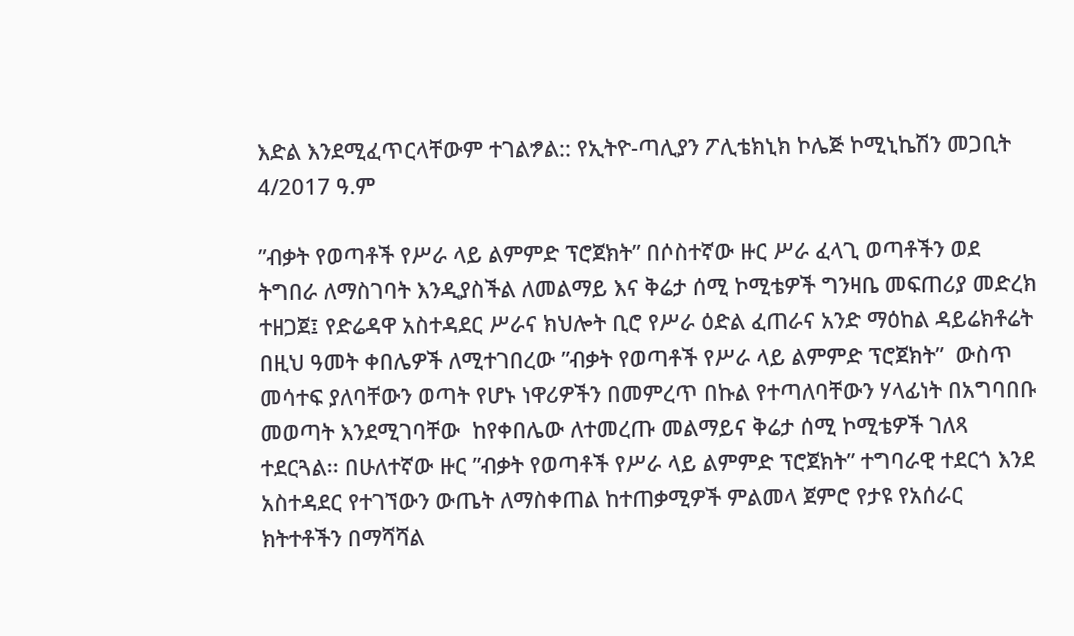እድል እንደሚፈጥርላቸውም ተገልፇል:: የኢትዮ-ጣሊያን ፖሊቴክኒክ ኮሌጅ ኮሚኒኬሽን መጋቢት 4/2017 ዓ.ም

”ብቃት የወጣቶች የሥራ ላይ ልምምድ ፕሮጀክት” በሶስተኛው ዙር ሥራ ፈላጊ ወጣቶችን ወደ  ትግበራ ለማስገባት እንዲያስችል ለመልማይ እና ቅሬታ ሰሚ ኮሚቴዎች ግንዛቤ መፍጠሪያ መድረክ ተዘጋጀ፤ የድሬዳዋ አስተዳደር ሥራና ክህሎት ቢሮ የሥራ ዕድል ፈጠራና አንድ ማዕከል ዳይሬክቶሬት በዚህ ዓመት ቀበሌዎች ለሚተገበረው ”ብቃት የወጣቶች የሥራ ላይ ልምምድ ፕሮጀክት”  ውስጥ መሳተፍ ያለባቸውን ወጣት የሆኑ ነዋሪዎችን በመምረጥ በኩል የተጣለባቸውን ሃላፊነት በአግባበቡ መወጣት እንደሚገባቸው  ከየቀበሌው ለተመረጡ መልማይና ቅሬታ ሰሚ ኮሚቴዎች ገለጻ ተደርጓል፡፡ በሁለተኛው ዙር ”ብቃት የወጣቶች የሥራ ላይ ልምምድ ፕሮጀክት” ተግባራዊ ተደርጎ እንደ አስተዳደር የተገኘውን ውጤት ለማስቀጠል ከተጠቃሚዎች ምልመላ ጀምሮ የታዩ የአሰራር ክትተቶችን በማሻሻል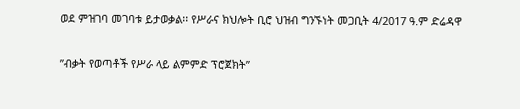ወደ ምዝገባ መገባቱ ይታወቃል፡፡ የሥራና ክህሎት ቢሮ ህዝብ ግንኙነት መጋቢት 4/2017 ዓ.ም ድሬዳዋ

”ብቃት የወጣቶች የሥራ ላይ ልምምድ ፕሮጀክት”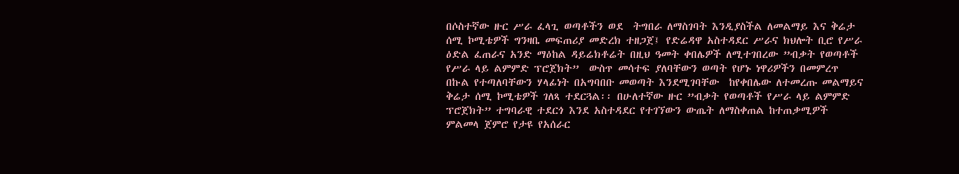በሶስተኛው ዙር ሥራ ፈላጊ ወጣቶችን ወደ  ትግበራ ለማስገባት እንዲያስችል ለመልማይ እና ቅሬታ ሰሚ ኮሚቴዎች ግንዛቤ መፍጠሪያ መድረክ ተዘጋጀ፤ የድሬዳዋ አስተዳደር ሥራና ክህሎት ቢሮ የሥራ ዕድል ፈጠራና አንድ ማዕከል ዳይሬክቶሬት በዚህ ዓመት ቀበሌዎች ለሚተገበረው ”ብቃት የወጣቶች የሥራ ላይ ልምምድ ፕሮጀክት”  ውስጥ መሳተፍ ያለባቸውን ወጣት የሆኑ ነዋሪዎችን በመምረጥ በኩል የተጣለባቸውን ሃላፊነት በአግባበቡ መወጣት እንደሚገባቸው  ከየቀበሌው ለተመረጡ መልማይና ቅሬታ ሰሚ ኮሚቴዎች ገለጻ ተደርጓል፡፡ በሁለተኛው ዙር ”ብቃት የወጣቶች የሥራ ላይ ልምምድ ፕሮጀክት” ተግባራዊ ተደርጎ እንደ አስተዳደር የተገኘውን ውጤት ለማስቀጠል ከተጠቃሚዎች ምልመላ ጀምሮ የታዩ የአሰራር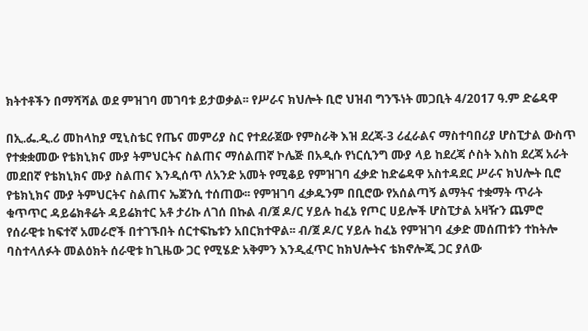ክትተቶችን በማሻሻል ወደ ምዝገባ መገባቱ ይታወቃል፡፡ የሥራና ክህሎት ቢሮ ህዝብ ግንኙነት መጋቢት 4/2017 ዓ.ም ድሬዳዋ

በኢ.ፌ.ዲ.ሪ መከላከያ ሚኒስቴር የጤና መምሪያ ስር የተደራጀው የምስራቅ እዝ ደረጃ-3 ሪፈራልና ማስተባበሪያ ሆስፒታል ውስጥ የተቋቋመው የቴክኒክና ሙያ ትምህርትና ስልጠና ማሰልጠኛ ኮሌጅ በአዲሱ የነርሲንግ ሙያ ላይ ከደረጃ ሶስት እስከ ደረጃ አራት መደበኛ የቴክኒክና ሙያ ስልጠና እንዲሰጥ ለአንድ አመት የሚቆይ የምዝገባ ፈቃድ ከድሬዳዋ አስተዳደር ሥራና ክህሎት ቢሮ የቴክኒክና ሙያ ትምህርትና ስልጠና ኤጀንሲ ተሰጠው፡፡ የምዝገባ ፈቃዱንም በቢሮው የአሰልጣኝ ልማትና ተቋማት ጥራት ቁጥጥር ዳይሬክቶሬት ዳይሬክተር አቶ ታሪኩ ለገሰ በኩል ብ/ጀ ዶ/ር ሃይሉ ከፈኔ የጦር ሀይሎች ሆስፒታል አዛዥን ጨምሮ የሰራዊቱ ከፍተኛ አመራሮች በተገኙበት ሰርተፍኬቱን አበርክተዋል፡፡ ብ/ጀ ዶ/ር ሃይሉ ከፈኔ የምዝገባ ፈቃድ መሰጠቱን ተከትሎ ባስተላለፉት መልዕክት ሰራዊቱ ከጊዜው ጋር የሚሄድ አቅምን እንዲፈጥር ከክህሎትና ቴክኖሎጂ ጋር ያለው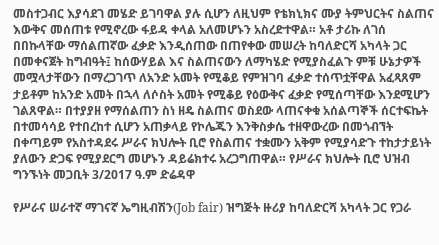መስተጋብር እያሳደገ መሄድ ይገባዋል ያሉ ሲሆን ለዚህም የቴክኒክና ሙያ ትምህርትና ስልጠና እውቅና መሰጠቱ የሚኖረው ፋይዳ ቀላል አለመሆኑን አስረድተዋል። አቶ ታሪኩ ለገሰ በበኩላቸው ማሰልጠኛው ፈቃድ እንዲሰጠው በጠየቀው መሠረት ከባለድርሻ አካላት ጋር በመቀናጀት ከግብዓት፤ ከሰውሃይል እና ስልጠናውን ለማካሄድ የሚያስፈልጉ ምቹ ሁኔታዎች መሟላታቸውን በማረጋገጥ ለአንድ አመት የሚቆይ የምዝገባ ፈቃድ ተሰጥቷቸዋል አፈጻጸም ታይቶም ከአንድ አመት በኋላ ለሶስት አመት የሚቆይ የዕውቅና ፈቃድ የሚሰጣቸው እንደሚሆን ገልጸዋል። በተያያዘ የማሰልጠን ስነ ዘዴ ስልጠና ወስደው ላጠናቀቁ አሰልጣኞች ሰርተፍኬት በተመሳሳይ የተበረከተ ሲሆን አጠቃላይ የኮሌጁን እንቅስቃሴ ተዘዋውረው በመጎብኘት በቀጣይም የአስተዳደሩ ሥራና ክህሎት ቢሮ የስልጠና ተቋሙን አቅም የሚያሳድጉ ተከታታይነት ያለውን ድጋፍ የሚያደርግ መሆኑን ዳይሬክተሩ አረጋግጠዋል። የሥራና ክህሎት ቢሮ ህዝብ ግንኙነት መጋቢት 3/2017 ዓ.ም ድሬዳዋ

የሥራና ሠራተኛ ማገናኛ ኤግዚብሽን(Job fair) ዝግጅት ዙሪያ ከባለድርሻ አካላት ጋር የጋራ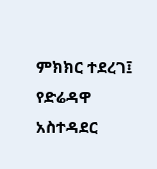ምክክር ተደረገ፤ የድሬዳዋ አስተዳደር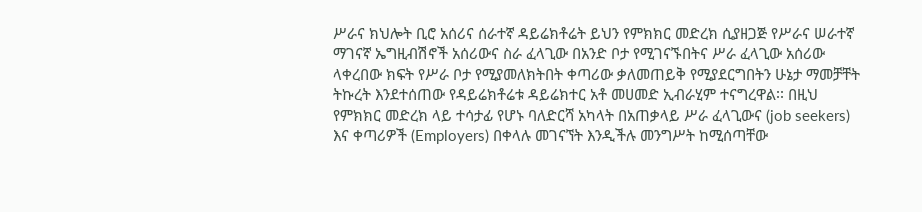ሥራና ክህሎት ቢሮ አሰሪና ሰራተኛ ዳይሬክቶሬት ይህን የምክክር መድረክ ሲያዘጋጅ የሥራና ሠራተኛ ማገናኛ ኤግዚብሽኖች አሰሪውና ስራ ፈላጊው በአንድ ቦታ የሚገናኙበትና ሥራ ፈላጊው አሰሪው ላቀረበው ክፍት የሥራ ቦታ የሚያመለክትበት ቀጣሪው ቃለመጠይቅ የሚያደርግበትን ሁኔታ ማመቻቸት ትኩረት እንደተሰጠው የዳይሬክቶሬቱ ዳይሬክተር አቶ መሀመድ ኢብራሂም ተናግረዋል፡፡ በዚህ የምክክር መድረክ ላይ ተሳታፊ የሆኑ ባለድርሻ አካላት በአጠቃላይ ሥራ ፈላጊውና (job seekers) እና ቀጣሪዎች (Employers) በቀላሉ መገናኘት እንዲችሉ መንግሥት ከሚሰጣቸው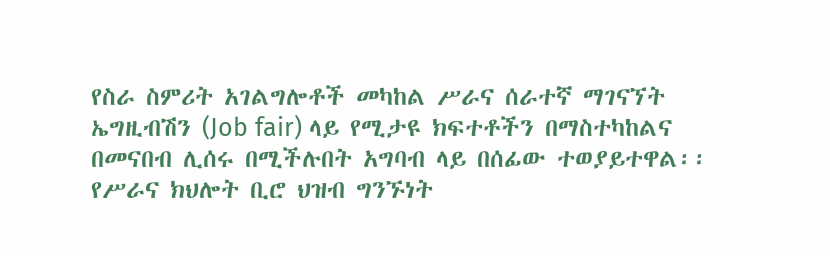የስራ ስምሪት አገልግሎቶች መካከል ሥራና ሰራተኛ ማገናኘት ኤግዚብሽን (Job fair) ላይ የሚታዩ ክፍተቶችን በማስተካከልና በመናበብ ሊሰሩ በሚችሉበት አግባብ ላይ በሰፊው ተወያይተዋል፡፡ የሥራና ክህሎት ቢሮ ህዝብ ግንኙነት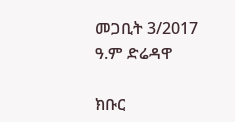መጋቢት 3/2017 ዓ.ም ድሬዳዋ

ክቡር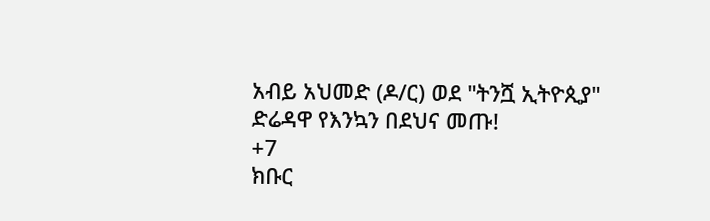አብይ አህመድ (ዶ/ር) ወደ "ትንሿ ኢትዮጲያ" ድሬዳዋ የእንኳን በደህና መጡ!
+7
ክቡር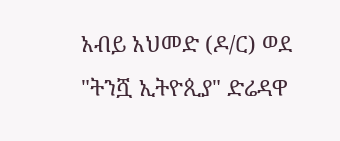አብይ አህመድ (ዶ/ር) ወደ "ትንሿ ኢትዮጲያ" ድሬዳዋ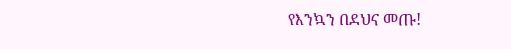የእንኳን በደህና መጡ!